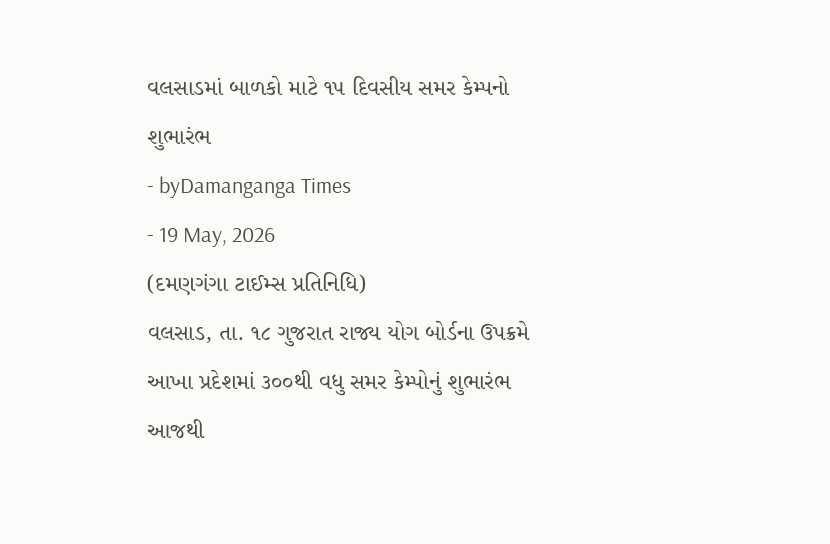વલસાડમાં બાળકો માટે ૧૫ દિવસીય સમર કેમ્પનો શુભારંભ
- byDamanganga Times
- 19 May, 2026
(દમણગંગા ટાઈમ્સ પ્રતિનિધિ)
વલસાડ, તા. ૧૮ ગુજરાત રાજ્ય યોગ બોર્ડના ઉપક્રમે આખા પ્રદેશમાં ૩૦૦થી વધુ સમર કેમ્પોનું શુભારંભ આજથી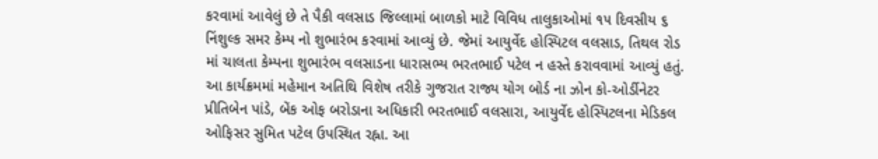કરવામાં આવેલું છે તે પૈકી વલસાડ જિલ્લામાં બાળકો માટે વિવિધ તાલુકાઓમાં ૧૫ દિવસીય ૬ નિંશુલ્ક સમર કેમ્પ નો શુભારંભ કરવામાં આવ્યું છે. જેમાં આયુર્વેદ હોસ્પિટલ વલસાડ, તિથલ રોડ માં ચાલતા કેમ્પના શુભારંભ વલસાડના ધારાસભ્ય ભરતભાઈ પટેલ ન હસ્તે કરાવવામાં આવ્યું હતું. આ કાર્યક્રમમાં મહેમાન અતિથિ વિશેષ તરીકે ગુજરાત રાજ્ય યોગ બોર્ડ ના ઝોન કો-ઓર્ડીનેટર પ્રીતિબેન પાંડે, બેંક ઓફ બરોડાના અધિકારી ભરતભાઈ વલસારા, આયુર્વેદ હોસ્પિટલના મેડિકલ ઓફિસર સુમિત પટેલ ઉપસ્થિત રહ્ના. આ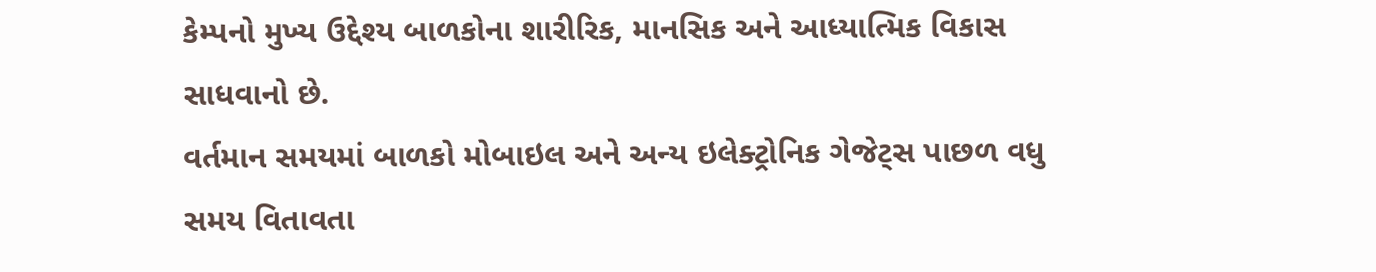કેમ્પનો મુખ્ય ઉદ્દેશ્ય બાળકોના શારીરિક, માનસિક અને આધ્યાત્મિક વિકાસ સાધવાનો છે.
વર્તમાન સમયમાં બાળકો મોબાઇલ અને અન્ય ઇલેક્ટ્રોનિક ગેજેટ્સ પાછળ વધુ સમય વિતાવતા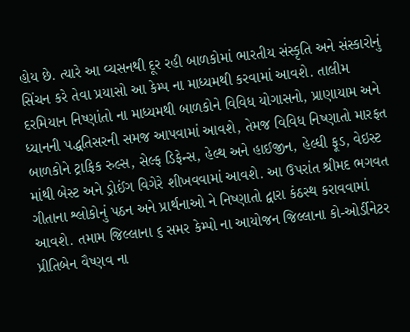હોય છે. ત્યારે આ વ્યસનથી દૂર રહી બાળકોમાં ભારતીય સંસ્કૃતિ અને સંસ્કારોનું સિંચન કરે તેવા પ્રયાસો આ કેમ્પ ના માધ્યમથી કરવામાં આવશે. તાલીમ દરમિયાન નિષ્ણાંતો ના માધ્યમથી બાળકોને વિવિધ યોગાસનો, પ્રાણાયામ અને ધ્યાનની પદ્ધતિસરની સમજ આપવામાં આવશે, તેમજ વિવિધ નિષ્ણાતો મારફત બાળકોને ટ્રાફિક રુલ્સ, સેલ્ફ ડિફેન્સ, હેલ્થ અને હાઈજીન, હેલ્ધી ફૂડ, વેઇસ્ટ માંથી બેસ્ટ અને ડ્રોઈંગ વિગેરે શીખવવામાં આવશે. આ ઉપરાંત શ્રીમદ ભગવત ગીતાના શ્લોકોનું પઠન અને પ્રાર્થનાઓ ને નિષ્ણાતો દ્વારા કંઠસ્થ કરાવવામાં આવશે. તમામ જિલ્લાના ૬ સમર કેમ્પો ના આયોજન જિલ્લાના કો-ઓર્ડીનેટર પ્રીતિબેન વૈષ્ણવ ના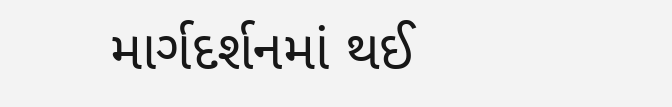માર્ગદર્શનમાં થઈ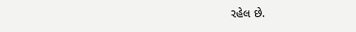રહેલ છે.